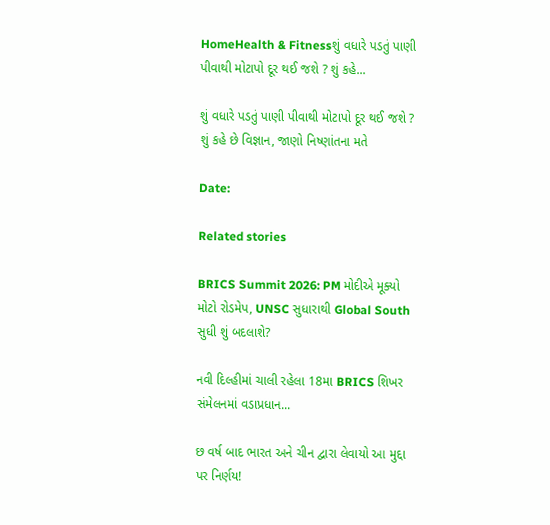HomeHealth & Fitnessશું વધારે પડતું પાણી પીવાથી મોટાપો દૂર થઈ જશે ? શું કહે...

શું વધારે પડતું પાણી પીવાથી મોટાપો દૂર થઈ જશે ? શું કહે છે વિજ્ઞાન, જાણો નિષ્ણાંતના મતે

Date:

Related stories

BRICS Summit 2026: PM મોદીએ મૂક્યો મોટો રોડમેપ, UNSC સુધારાથી Global South સુધી શું બદલાશે?

નવી દિલ્હીમાં ચાલી રહેલા 18મા BRICS શિખર સંમેલનમાં વડાપ્રધાન...

છ વર્ષ બાદ ભારત અને ચીન દ્વારા લેવાયો આ મુદ્દા પર નિર્ણય!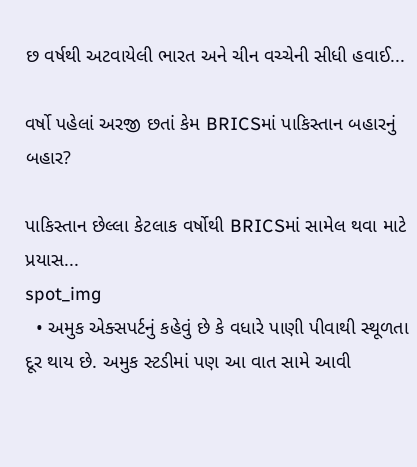છ વર્ષથી અટવાયેલી ભારત અને ચીન વચ્ચેની સીધી હવાઈ...

વર્ષો પહેલાં અરજી છતાં કેમ BRICSમાં પાકિસ્તાન બહારનું બહાર?

પાકિસ્તાન છેલ્લા કેટલાક વર્ષોથી BRICSમાં સામેલ થવા માટે પ્રયાસ...
spot_img
  • અમુક એક્સપર્ટનું કહેવું છે કે વધારે પાણી પીવાથી સ્થૂળતા દૂર થાય છે. અમુક સ્ટડીમાં પણ આ વાત સામે આવી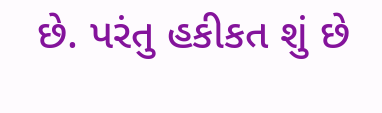છે. પરંતુ હકીકત શું છે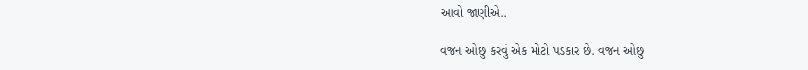આવો જાણીએ..

વજન ઓછુ કરવું એક મોટો પડકાર છે. વજન ઓછુ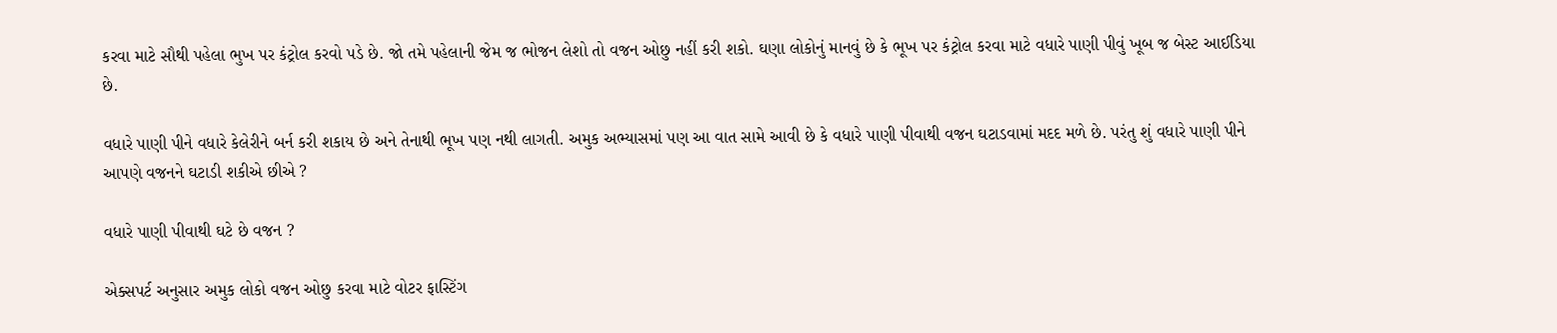કરવા માટે સૌથી પહેલા ભુખ પર કંટ્રોલ કરવો પડે છે. જો તમે પહેલાની જેમ જ ભોજન લેશો તો વજન ઓછુ નહીં કરી શકો. ઘણા લોકોનું માનવું છે કે ભૂખ પર કંટ્રોલ કરવા માટે વધારે પાણી પીવું ખૂબ જ બેસ્ટ આઈડિયા છે.

વધારે પાણી પીને વધારે કેલેરીને બર્ન કરી શકાય છે અને તેનાથી ભૂખ પણ નથી લાગતી. અમુક અભ્યાસમાં પણ આ વાત સામે આવી છે કે વધારે પાણી પીવાથી વજન ઘટાડવામાં મદદ મળે છે. પરંતુ શું વધારે પાણી પીને આપણે વજનને ઘટાડી શકીએ છીએ ?

વધારે પાણી પીવાથી ઘટે છે વજન ?

એક્સપર્ટ અનુસાર અમુક લોકો વજન ઓછુ કરવા માટે વોટર ફાસ્ટિંગ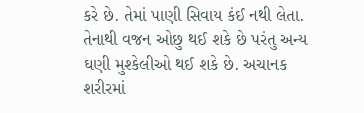કરે છે. તેમાં પાણી સિવાય કંઈ નથી લેતા. તેનાથી વજન ઓછુ થઈ શકે છે પરંતુ અન્ય ઘણી મુશ્કેલીઓ થઈ શકે છે. અચાનક શરીરમાં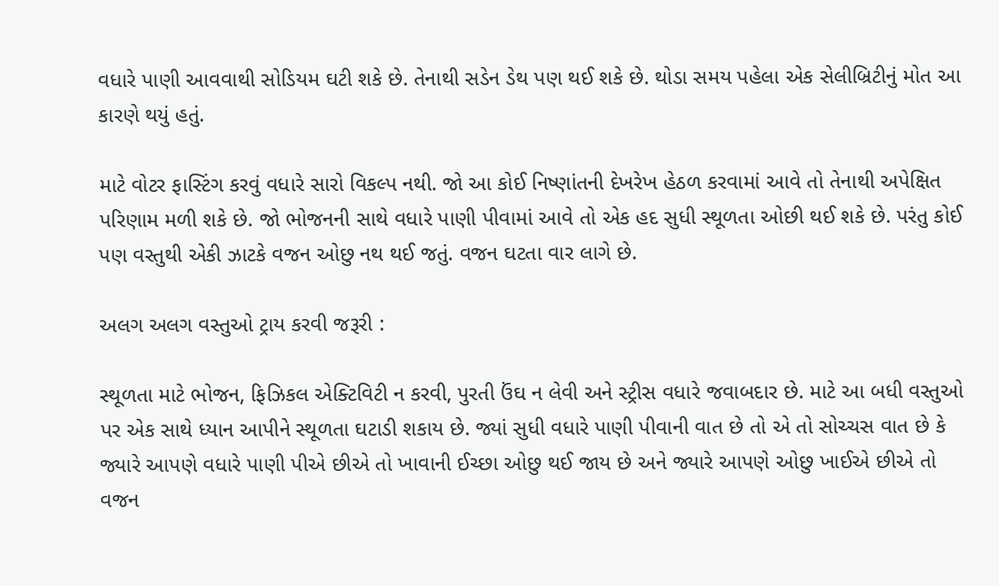વધારે પાણી આવવાથી સોડિયમ ઘટી શકે છે. તેનાથી સડેન ડેથ પણ થઈ શકે છે. થોડા સમય પહેલા એક સેલીબ્રિટીનું મોત આ કારણે થયું હતું.

માટે વોટર ફાસ્ટિંગ કરવું વધારે સારો વિકલ્પ નથી. જો આ કોઈ નિષ્ણાંતની દેખરેખ હેઠળ કરવામાં આવે તો તેનાથી અપેક્ષિત પરિણામ મળી શકે છે. જો ભોજનની સાથે વધારે પાણી પીવામાં આવે તો એક હદ સુધી સ્થૂળતા ઓછી થઈ શકે છે. પરંતુ કોઈ પણ વસ્તુથી એકી ઝાટકે વજન ઓછુ નથ થઈ જતું. વજન ઘટતા વાર લાગે છે.

અલગ અલગ વસ્તુઓ ટ્રાય કરવી જરૂરી :

સ્થૂળતા માટે ભોજન, ફિઝિકલ એક્ટિવિટી ન કરવી, પુરતી ઉંઘ ન લેવી અને સ્ટ્રીસ વધારે જવાબદાર છે. માટે આ બધી વસ્તુઓ પર એક સાથે ધ્યાન આપીને સ્થૂળતા ઘટાડી શકાય છે. જ્યાં સુધી વધારે પાણી પીવાની વાત છે તો એ તો સોચ્ચસ વાત છે કે જ્યારે આપણે વધારે પાણી પીએ છીએ તો ખાવાની ઈચ્છા ઓછુ થઈ જાય છે અને જ્યારે આપણે ઓછુ ખાઈએ છીએ તો વજન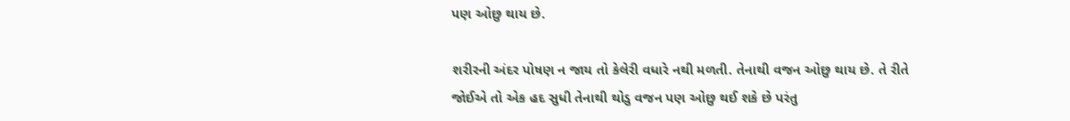પણ ઓછુ થાય છે.

શરીરની અંદર પોષણ ન જાય તો કેલેરી વધારે નથી મળતી. તેનાથી વજન ઓછુ થાય છે. તે રીતે જોઈએ તો એક હદ સુધી તેનાથી થોડુ વજન પણ ઓછુ થઈ શકે છે પરંતુ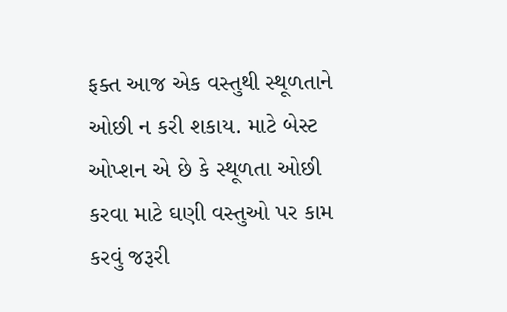ફક્ત આજ એક વસ્તુથી સ્થૂળતાને ઓછી ન કરી શકાય. માટે બેસ્ટ ઓપ્શન એ છે કે સ્થૂળતા ઓછી કરવા માટે ઘણી વસ્તુઓ પર કામ કરવું જરૂરી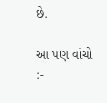છે.

આ પણ વાંચો :-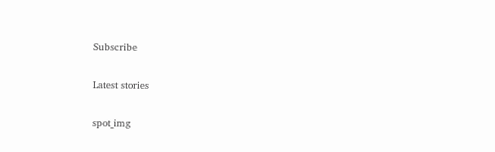Subscribe

Latest stories

spot_img